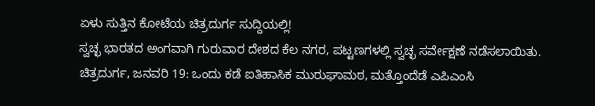ಏಳು ಸುತ್ತಿನ ಕೋಟೆಯ ಚಿತ್ರದುರ್ಗ ಸುದ್ದಿಯಲ್ಲಿ!
ಸ್ವಚ್ಛ ಭಾರತದ ಅಂಗವಾಗಿ ಗುರುವಾರ ದೇಶದ ಕೆಲ ನಗರ, ಪಟ್ಟಣಗಳಲ್ಲಿ ಸ್ವಚ್ಛ ಸರ್ವೇಕ್ಷಣೆ ನಡೆಸಲಾಯಿತು.
ಚಿತ್ರದುರ್ಗ, ಜನವರಿ 19: ಒಂದು ಕಡೆ ಐತಿಹಾಸಿಕ ಮುರುಘಾಮಠ, ಮತ್ತೊಂದೆಡೆ ಎಪಿಎಂಸಿ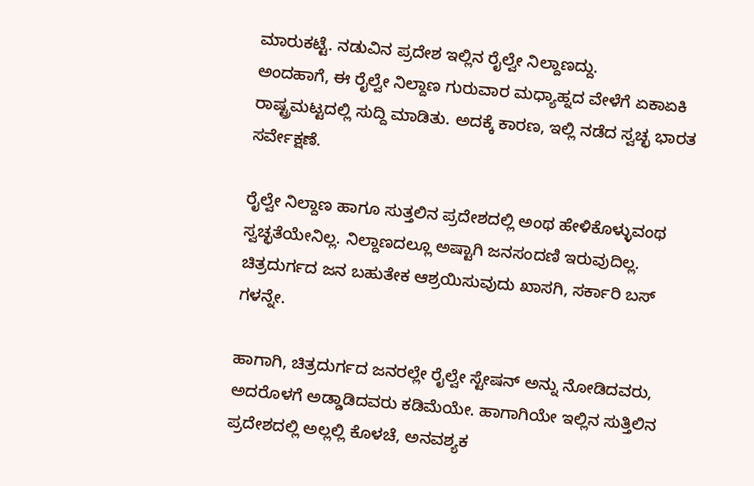ಮಾರುಕಟ್ಟೆ. ನಡುವಿನ ಪ್ರದೇಶ ಇಲ್ಲಿನ ರೈಲ್ವೇ ನಿಲ್ದಾಣದ್ದು.
ಅಂದಹಾಗೆ, ಈ ರೈಲ್ವೇ ನಿಲ್ದಾಣ ಗುರುವಾರ ಮಧ್ಯಾಹ್ನದ ವೇಳೆಗೆ ಏಕಾಏಕಿ ರಾಷ್ಟ್ರಮಟ್ಟದಲ್ಲಿ ಸುದ್ದಿ ಮಾಡಿತು. ಅದಕ್ಕೆ ಕಾರಣ, ಇಲ್ಲಿ ನಡೆದ ಸ್ವಚ್ಛ ಭಾರತ ಸರ್ವೇಕ್ಷಣೆ.

ರೈಲ್ವೇ ನಿಲ್ದಾಣ ಹಾಗೂ ಸುತ್ತಲಿನ ಪ್ರದೇಶದಲ್ಲಿ ಅಂಥ ಹೇಳಿಕೊಳ್ಳುವಂಥ ಸ್ವಚ್ಛತೆಯೇನಿಲ್ಲ. ನಿಲ್ದಾಣದಲ್ಲೂ ಅಷ್ಟಾಗಿ ಜನಸಂದಣಿ ಇರುವುದಿಲ್ಲ. ಚಿತ್ರದುರ್ಗದ ಜನ ಬಹುತೇಕ ಆಶ್ರಯಿಸುವುದು ಖಾಸಗಿ, ಸರ್ಕಾರಿ ಬಸ್ ಗಳನ್ನೇ.

ಹಾಗಾಗಿ, ಚಿತ್ರದುರ್ಗದ ಜನರಲ್ಲೇ ರೈಲ್ವೇ ಸ್ಟೇಷನ್ ಅನ್ನು ನೋಡಿದವರು, ಅದರೊಳಗೆ ಅಡ್ಡಾಡಿದವರು ಕಡಿಮೆಯೇ. ಹಾಗಾಗಿಯೇ ಇಲ್ಲಿನ ಸುತ್ತಿಲಿನ ಪ್ರದೇಶದಲ್ಲಿ ಅಲ್ಲಲ್ಲಿ ಕೊಳಚೆ, ಅನವಶ್ಯಕ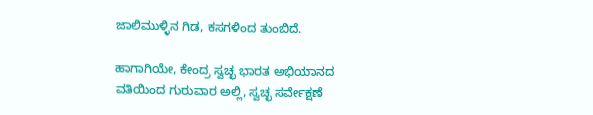ಜಾಲಿಮುಳ್ಳಿನ ಗಿಡ, ಕಸಗಳಿಂದ ತುಂಬಿದೆ.

ಹಾಗಾಗಿಯೇ, ಕೇಂದ್ರ ಸ್ವಚ್ಛ ಭಾರತ ಅಭಿಯಾನದ ವತಿಯಿಂದ ಗುರುವಾರ ಅಲ್ಲಿ, ಸ್ವಚ್ಛ ಸರ್ವೇಕ್ಷಣೆ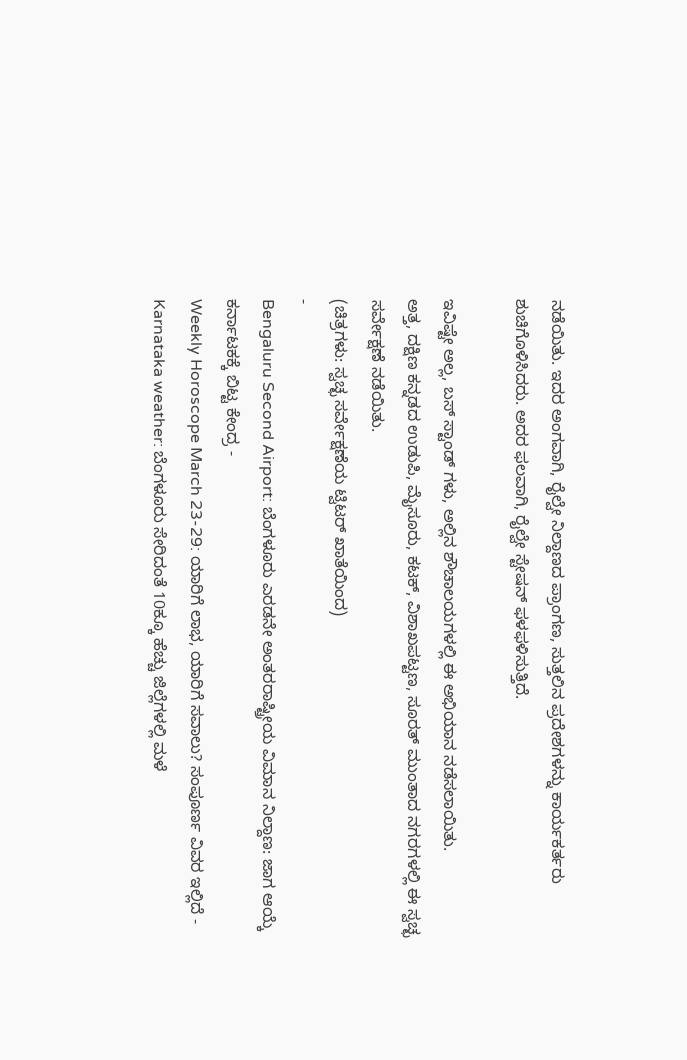ನಡೆಯಿತು. ಇದರ ಅಂಗವಾಗಿ, ರೈಲ್ವೇ ನಿಲ್ದಾಣದ ಪ್ರಾಂಗಣ, ಸುತ್ತಲಿನ ಪ್ರದೇಶಗಳನ್ನು ಕಾರ್ಯಕರ್ತರು ಶುಚಿಗೊಳಿಸಿದರು. ಅದರ ಫಲವಾಗಿ, ರೈಲ್ವೇ ಸ್ಟೇಷನ್ ಫಳಫಳಿಸುತ್ತಿದೆ.

ಇವಿಷ್ಟೇ ಅಲ್ಲ, ಬಸ್ ಸ್ಟಾಂಡ್ ಗಳು, ಅಲ್ಲಿನ ಶೌಚಾಲಯಗಳಲ್ಲಿ ಈ ಅಭಿಯಾನ ನಡೆಸಲಾಯಿತು.
ಅತ್ತ, ದಕ್ಷಿಣ ಕನ್ನಡದ ಉಡುಪಿ, ಮೈಸೂರು, ಕಟಕ್, ವಿಶಾಖಪಟ್ಟಣ, ಸೂರತ್ ಮುಂತಾದ ನಗರಗಳಲ್ಲಿ ಈ ಸ್ವಚ್ಛ ಸರ್ವೇಕ್ಷಣೆ ನಡೆಯಿತು.
(ಚಿತ್ರಗಳು: ಸ್ವಚ್ಛ ಸರ್ವೇಕ್ಷಣೆಯ ಟ್ವಿಟರ್ ಖಾತೆಯಿಂದ)
-
Bengaluru Second Airport: ಬೆಂಗಳೂರು ಎರಡನೇ ಅಂತರರಾಷ್ಟ್ರೀಯ ವಿಮಾನ ನಿಲ್ದಾಣ: ಜಾಗ ಆಯ್ಕೆ ಕರ್ನಾಟಕಕ್ಕೆ ಬಿಟ್ಟ ಕೇಂದ್ರ -
Weekly Horoscope March 23-29: ಯಾರಿಗೆ ಲಾಭ, ಯಾರಿಗೆ ಸವಾಲು? ಸಂಪೂರ್ಣ ವಿವರ ಇಲ್ಲಿದೆ -
Karnataka weather: ಬೆಂಗಳೂರು ಸೇರಿದಂತೆ 10ಕ್ಕೂ ಹೆಚ್ಚು ಜಿಲ್ಲೆಗಳಲ್ಲಿ ಮಳೆ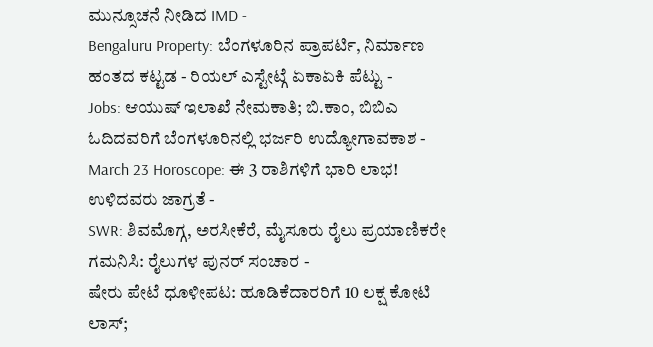ಮುನ್ಸೂಚನೆ ನೀಡಿದ IMD -
Bengaluru Property: ಬೆಂಗಳೂರಿನ ಪ್ರಾಪರ್ಟಿ, ನಿರ್ಮಾಣ ಹಂತದ ಕಟ್ಟಡ - ರಿಯಲ್ ಎಸ್ಟೇಟ್ಗೆ ಏಕಾಏಕಿ ಪೆಟ್ಟು -
Jobs: ಆಯುಷ್ ಇಲಾಖೆ ನೇಮಕಾತಿ; ಬಿ.ಕಾಂ, ಬಿಬಿಎ ಓದಿದವರಿಗೆ ಬೆಂಗಳೂರಿನಲ್ಲಿ ಭರ್ಜರಿ ಉದ್ಯೋಗಾವಕಾಶ -
March 23 Horoscope: ಈ 3 ರಾಶಿಗಳಿಗೆ ಭಾರಿ ಲಾಭ! ಉಳಿದವರು ಜಾಗ್ರತೆ -
SWR: ಶಿವಮೊಗ್ಗ, ಅರಸೀಕೆರೆ, ಮೈಸೂರು ರೈಲು ಪ್ರಯಾಣಿಕರೇ ಗಮನಿಸಿ: ರೈಲುಗಳ ಪುನರ್ ಸಂಚಾರ -
ಷೇರು ಪೇಟೆ ಧೂಳೀಪಟ: ಹೂಡಿಕೆದಾರರಿಗೆ 10 ಲಕ್ಷ ಕೋಟಿ ಲಾಸ್;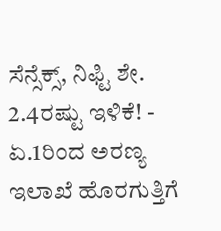ಸೆನ್ಸೆಕ್ಸ್, ನಿಫ್ಟಿ ಶೇ. 2.4ರಷ್ಟು ಇಳಿಕೆ! -
ಏ.1ರಿಂದ ಅರಣ್ಯ ಇಲಾಖೆ ಹೊರಗುತ್ತಿಗೆ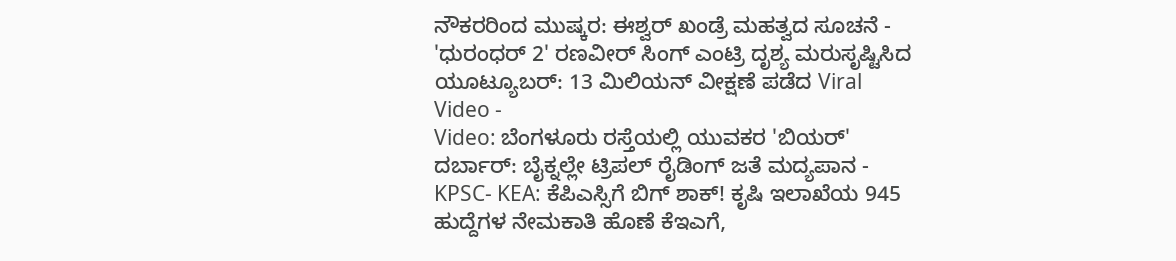ನೌಕರರಿಂದ ಮುಷ್ಕರ: ಈಶ್ವರ್ ಖಂಡ್ರೆ ಮಹತ್ವದ ಸೂಚನೆ -
'ಧುರಂಧರ್ 2' ರಣವೀರ್ ಸಿಂಗ್ ಎಂಟ್ರಿ ದೃಶ್ಯ ಮರುಸೃಷ್ಟಿಸಿದ ಯೂಟ್ಯೂಬರ್: 13 ಮಿಲಿಯನ್ ವೀಕ್ಷಣೆ ಪಡೆದ Viral Video -
Video: ಬೆಂಗಳೂರು ರಸ್ತೆಯಲ್ಲಿ ಯುವಕರ 'ಬಿಯರ್' ದರ್ಬಾರ್: ಬೈಕ್ನಲ್ಲೇ ಟ್ರಿಪಲ್ ರೈಡಿಂಗ್ ಜತೆ ಮದ್ಯಪಾನ -
KPSC- KEA: ಕೆಪಿಎಸ್ಸಿಗೆ ಬಿಗ್ ಶಾಕ್! ಕೃಷಿ ಇಲಾಖೆಯ 945 ಹುದ್ದೆಗಳ ನೇಮಕಾತಿ ಹೊಣೆ ಕೆಇಎಗೆ,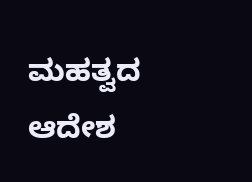ಮಹತ್ವದ ಆದೇಶ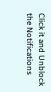Click it and Unblock the Notifications